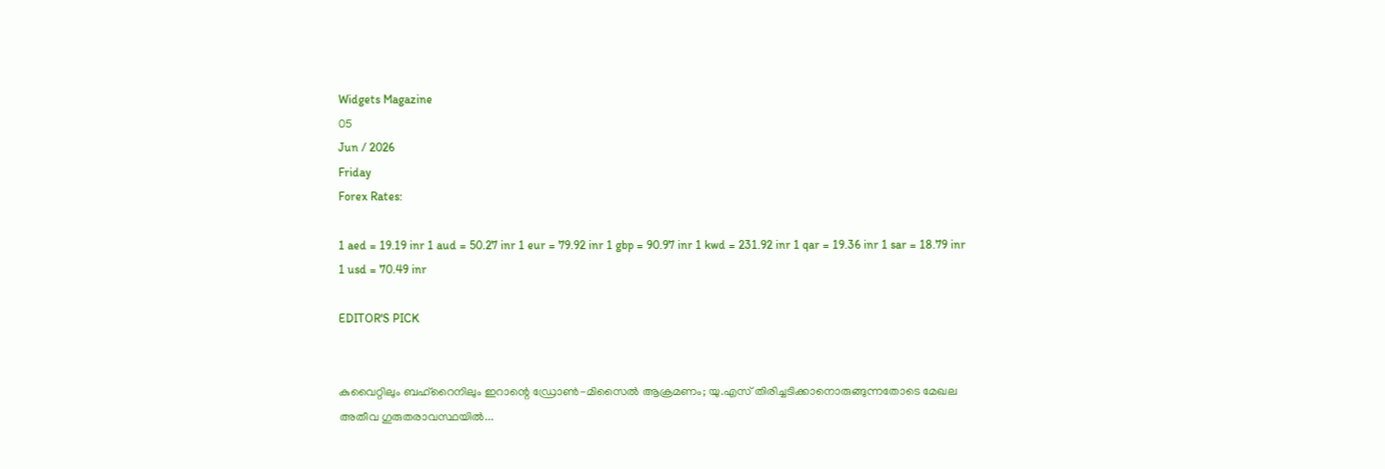Widgets Magazine
05
Jun / 2026
Friday
Forex Rates:

1 aed = 19.19 inr 1 aud = 50.27 inr 1 eur = 79.92 inr 1 gbp = 90.97 inr 1 kwd = 231.92 inr 1 qar = 19.36 inr 1 sar = 18.79 inr 1 usd = 70.49 inr

EDITOR'S PICK


കുവൈറ്റിലും ബഹ്റൈനിലും ഇറാന്റെ ഡ്രോൺ-മിസൈൽ ആക്രമണം; യു.എസ് തിരിച്ചടിക്കാനൊരുങ്ങുന്നതോടെ മേഖല അതീവ ഗുരുതരാവസ്ഥയിൽ...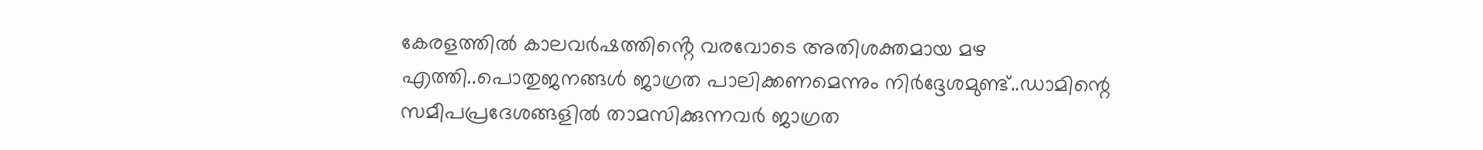കേരളത്തിൽ കാലവർഷത്തിൻ്റെ വരവോടെ അതിശക്തമായ മഴ എത്തി..പൊതുജനങ്ങൾ ജാഗ്രത പാലിക്കണമെന്നും നിർദ്ദേശമുണ്ട്..ഡാമിന്റെ സമീപപ്രദേശങ്ങളിൽ താമസിക്കുന്നവർ ജാഗ്രത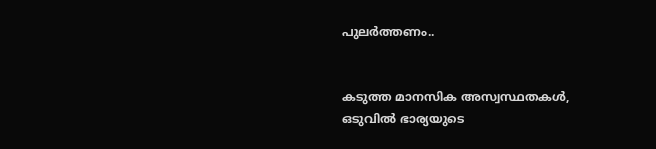പുലർത്തണം..


കടുത്ത മാനസിക അസ്വസ്ഥതകൾ, ഒടുവിൽ ഭാര്യയുടെ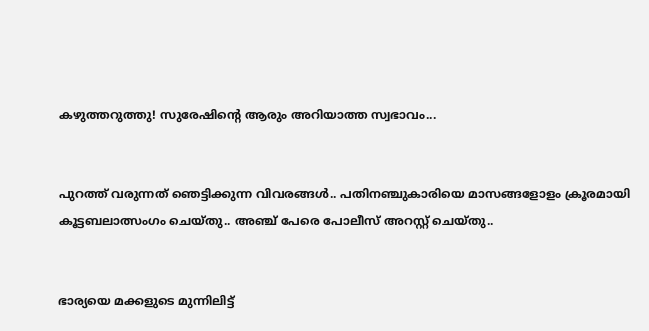കഴുത്തറുത്തു! സുരേഷിന്റെ ആരും അറിയാത്ത സ്വഭാവം...


പുറത്ത് വരുന്നത് ഞെട്ടിക്കുന്ന വിവരങ്ങൾ.. പതിനഞ്ചുകാരിയെ മാസങ്ങളോളം ക്രൂരമായി കൂട്ടബലാത്സംഗം ചെയ്തു.. അഞ്ച് പേരെ പോലീസ് അറസ്റ്റ് ചെയ്തു..


ഭാര്യയെ മക്കളുടെ മുന്നിലിട്ട്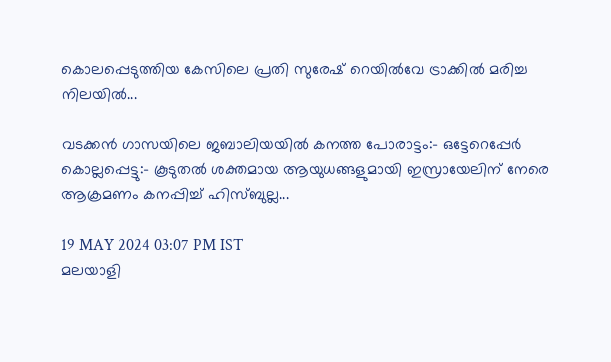കൊലപ്പെടുത്തിയ കേസിലെ പ്രതി സുരേഷ് റെയിൽവേ ട്രാക്കിൽ മരിച്ച നിലയിൽ...

വടക്കന്‍ ഗാസയിലെ ജബാലിയയില്‍ കനത്ത പോരാട്ടം:- ഒട്ടേറെപ്പേര്‍ കൊല്ലപ്പെട്ടു:- കൂടുതല്‍ ശക്തമായ ആയുധങ്ങളുമായി ഇസ്രായേലിന് നേരെ ആക്രമണം കനപ്പിച്ച് ഹിസ്ബുല്ല...

19 MAY 2024 03:07 PM IST
മലയാളി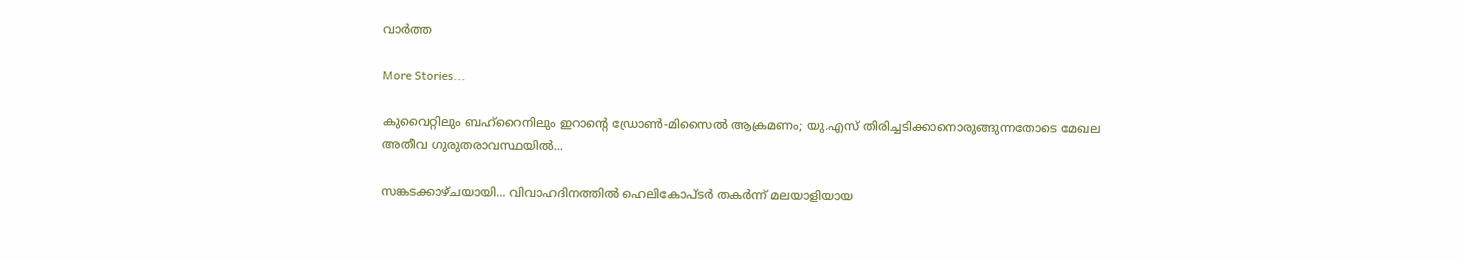വാര്‍ത്ത

More Stories...

കുവൈറ്റിലും ബഹ്റൈനിലും ഇറാന്റെ ഡ്രോൺ-മിസൈൽ ആക്രമണം; യു.എസ് തിരിച്ചടിക്കാനൊരുങ്ങുന്നതോടെ മേഖല അതീവ ഗുരുതരാവസ്ഥയിൽ...

സങ്കടക്കാഴ്ചയായി... വിവാഹദിനത്തിൽ ഹെലികോപ്ടർ തകർന്ന് മലയാളിയായ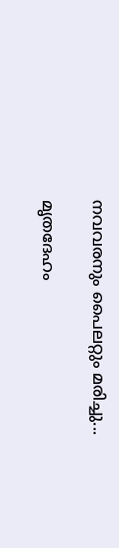നവവരനും പൈലറ്റും മരിച്ചു...

മൃതദേഹം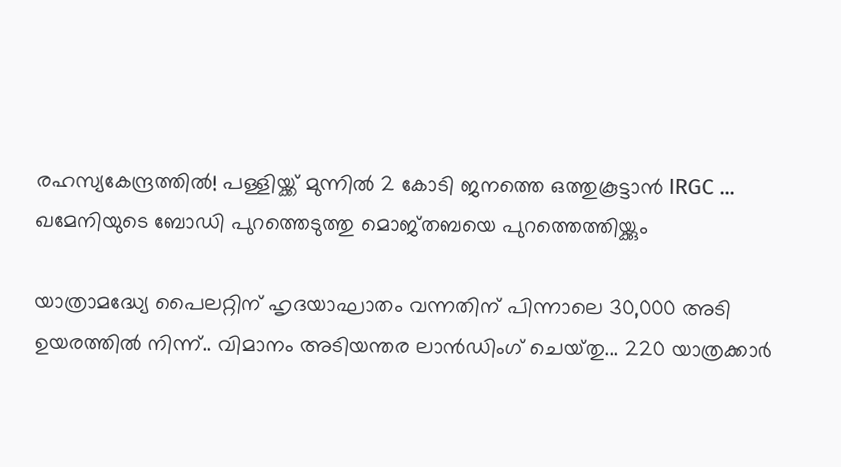രഹസ്യകേന്ദ്രത്തിൽ! പള്ളിയ്ക്ക് മുന്നിൽ 2 കോടി ജനത്തെ ഒത്തുകൂട്ടാൻ IRGC ... ഖമേനിയുടെ ബോഡി പുറത്തെടുത്തു മൊജ്തബയെ പുറത്തെത്തിയ്ക്കും

യാത്രാമദ്ധ്യേ പൈലറ്റിന് ഹൃദയാഘാതം വന്നതിന് പിന്നാലെ 30,000 അടി ഉയരത്തിൽ നിന്ന്.. വിമാനം അടിയന്തര ലാൻഡിംഗ് ചെയ്‌തു... 220 യാത്രക്കാർ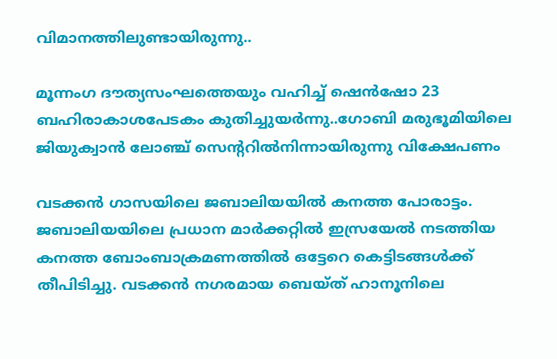വിമാനത്തിലുണ്ടായിരുന്നു..

മൂന്നംഗ ദൗത്യസംഘത്തെയും വഹിച്ച് ഷെൻഷോ 23 ബഹിരാകാശപേടകം കുതിച്ചുയർന്നു..ഗോബി മരുഭൂമിയിലെ ജിയുക്വാൻ ലോഞ്ച് സെന്ററിൽനിന്നായിരുന്നു വിക്ഷേപണം

വടക്കന്‍ ഗാസയിലെ ജബാലിയയില്‍ കനത്ത പോരാട്ടം. ജബാലിയയിലെ പ്രധാന മാര്‍ക്കറ്റില്‍ ഇസ്രയേല്‍ നടത്തിയ കനത്ത ബോംബാക്രമണത്തില്‍ ഒട്ടേറെ കെട്ടിടങ്ങള്‍ക്ക് തീപിടിച്ചു. വടക്കന്‍ നഗരമായ ബെയ്ത് ഹാനൂനിലെ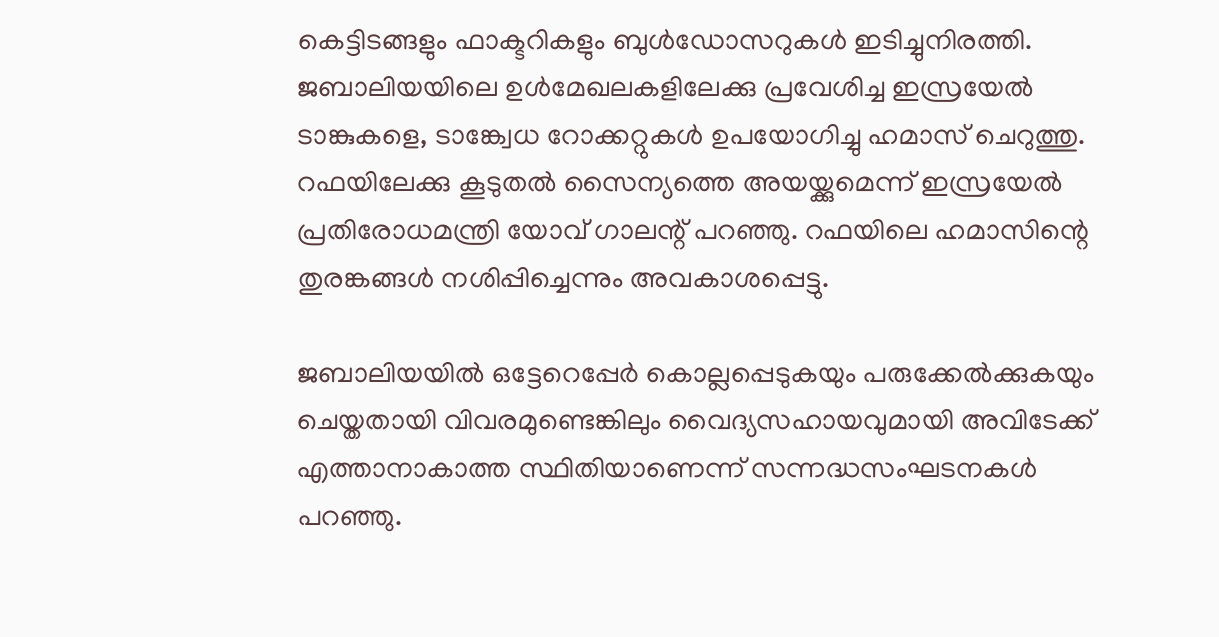കെട്ടിടങ്ങളും ഫാക്ടറികളും ബുള്‍ഡോസറുകള്‍ ഇടിച്ചുനിരത്തി. ജബാലിയയിലെ ഉള്‍മേഖലകളിലേക്കു പ്രവേശിച്ച ഇസ്രയേല്‍ ടാങ്കുകളെ, ടാങ്ക്വേധ റോക്കറ്റുകള്‍ ഉപയോഗിച്ചു ഹമാസ് ചെറുത്തു. റഫയിലേക്കു കൂടുതല്‍ സൈന്യത്തെ അയയ്ക്കുമെന്ന് ഇസ്രയേല്‍ പ്രതിരോധമന്ത്രി യോവ് ഗാലന്റ് പറഞ്ഞു. റഫയിലെ ഹമാസിന്റെ തുരങ്കങ്ങള്‍ നശിപ്പിച്ചെന്നും അവകാശപ്പെട്ടു.

ജബാലിയയില്‍ ഒട്ടേറെപ്പേര്‍ കൊല്ലപ്പെടുകയും പരുക്കേല്‍ക്കുകയും ചെയ്തതായി വിവരമുണ്ടെങ്കിലും വൈദ്യസഹായവുമായി അവിടേക്ക് എത്താനാകാത്ത സ്ഥിതിയാണെന്ന് സന്നദ്ധസംഘടനകള്‍ പറഞ്ഞു.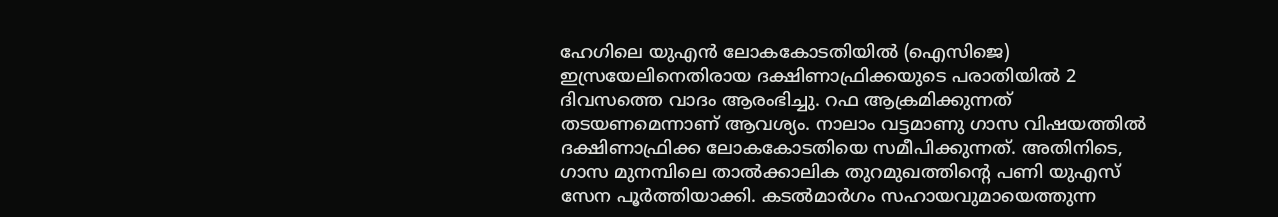ഹേഗിലെ യുഎന്‍ ലോകകോടതിയില്‍ (ഐസിജെ) ഇസ്രയേലിനെതിരായ ദക്ഷിണാഫ്രിക്കയുടെ പരാതിയില്‍ 2 ദിവസത്തെ വാദം ആരംഭിച്ചു. റഫ ആക്രമിക്കുന്നത് തടയണമെന്നാണ് ആവശ്യം. നാലാം വട്ടമാണു ഗാസ വിഷയത്തില്‍ ദക്ഷിണാഫ്രിക്ക ലോകകോടതിയെ സമീപിക്കുന്നത്. അതിനിടെ, ഗാസ മുനമ്പിലെ താല്‍ക്കാലിക തുറമുഖത്തിന്റെ പണി യുഎസ് സേന പൂര്‍ത്തിയാക്കി. കടല്‍മാര്‍ഗം സഹായവുമായെത്തുന്ന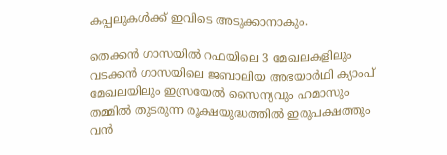കപ്പലുകള്‍ക്ക് ഇവിടെ അടുക്കാനാകും.

തെക്കന്‍ ഗാസയില്‍ റഫയിലെ 3 മേഖലകളിലും വടക്കന്‍ ഗാസയിലെ ജബാലിയ അഭയാര്‍ഥി ക്യാംപ് മേഖലയിലും ഇസ്രയേല്‍ സൈന്യവും ഹമാസും തമ്മില്‍ തുടരുന്ന രൂക്ഷയുദ്ധത്തില്‍ ഇരുപക്ഷത്തും വന്‍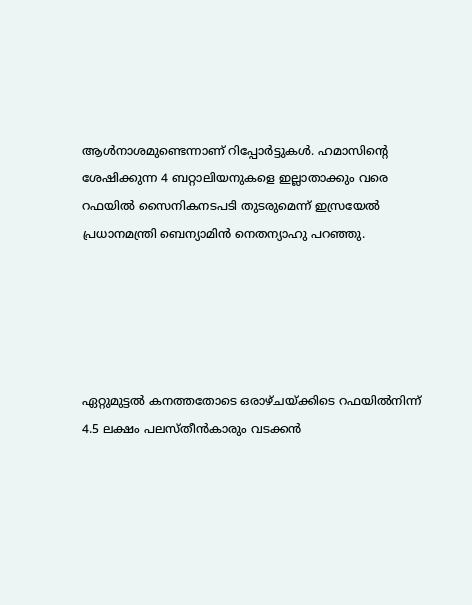ആള്‍നാശമുണ്ടെന്നാണ് റിപ്പോര്‍ട്ടുകള്‍. ഹമാസിന്റെ ശേഷിക്കുന്ന 4 ബറ്റാലിയനുകളെ ഇല്ലാതാക്കും വരെ റഫയില്‍ സൈനികനടപടി തുടരുമെന്ന് ഇസ്രയേല്‍ പ്രധാനമന്ത്രി ബെന്യാമിന്‍ നെതന്യാഹു പറഞ്ഞു.





ഏറ്റുമുട്ടല്‍ കനത്തതോടെ ഒരാഴ്ചയ്ക്കിടെ റഫയില്‍നിന്ന് 4.5 ലക്ഷം പലസ്തീന്‍കാരും വടക്കന്‍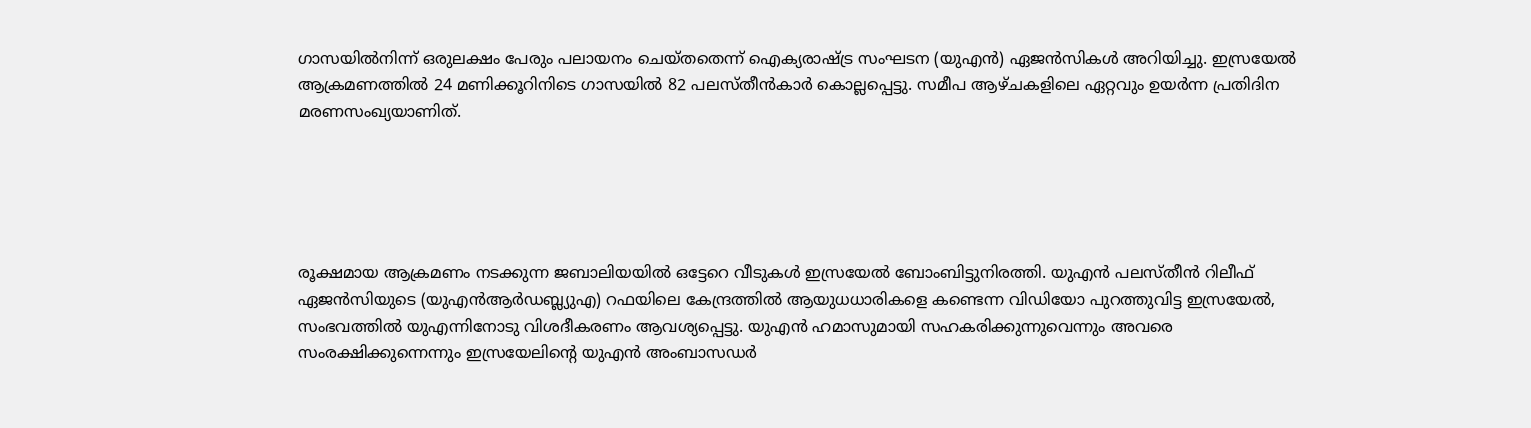ഗാസയില്‍നിന്ന് ഒരുലക്ഷം പേരും പലായനം ചെയ്തതെന്ന് ഐക്യരാഷ്ട്ര സംഘടന (യുഎന്‍) ഏജന്‍സികള്‍ അറിയിച്ചു. ഇസ്രയേല്‍ ആക്രമണത്തില്‍ 24 മണിക്കൂറിനിടെ ഗാസയില്‍ 82 പലസ്തീന്‍കാര്‍ കൊല്ലപ്പെട്ടു. സമീപ ആഴ്ചകളിലെ ഏറ്റവും ഉയര്‍ന്ന പ്രതിദിന മരണസംഖ്യയാണിത്.





രൂക്ഷമായ ആക്രമണം നടക്കുന്ന ജബാലിയയില്‍ ഒട്ടേറെ വീടുകള്‍ ഇസ്രയേല്‍ ബോംബിട്ടുനിരത്തി. യുഎന്‍ പലസ്തീന്‍ റിലീഫ് ഏജന്‍സിയുടെ (യുഎന്‍ആര്‍ഡബ്ല്യുഎ) റഫയിലെ കേന്ദ്രത്തില്‍ ആയുധധാരികളെ കണ്ടെന്ന വിഡിയോ പുറത്തുവിട്ട ഇസ്രയേല്‍, സംഭവത്തില്‍ യുഎന്നിനോടു വിശദീകരണം ആവശ്യപ്പെട്ടു. യുഎന്‍ ഹമാസുമായി സഹകരിക്കുന്നുവെന്നും അവരെ സംരക്ഷിക്കുന്നെന്നും ഇസ്രയേലിന്റെ യുഎന്‍ അംബാസഡര്‍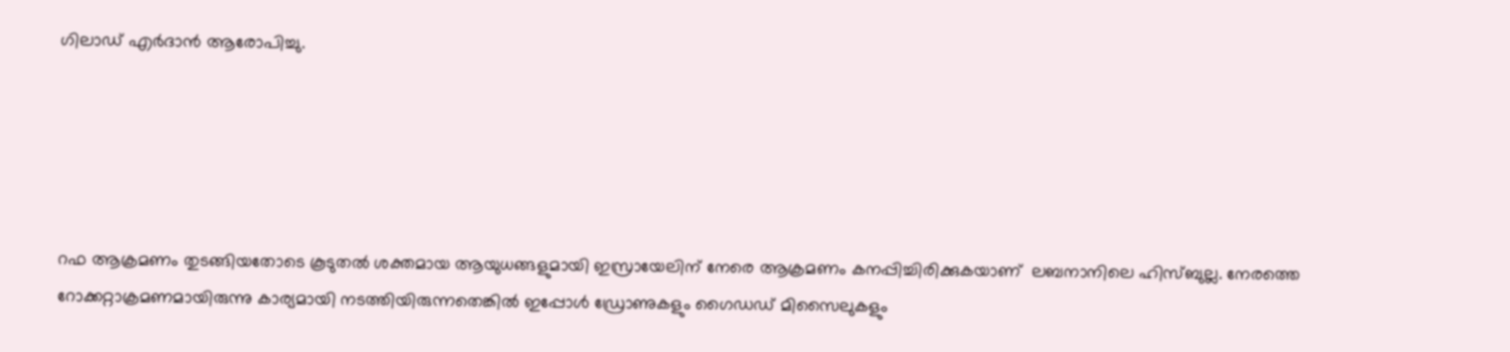ഗിലാഡ് എര്‍ദാന്‍ ആരോപിച്ചു.





റഫ ആക്രമണം തുടങ്ങിയതോടെ കൂടുതല്‍ ശക്തമായ ആയുധങ്ങളുമായി ഇസ്രായേലിന് നേരെ ആക്രമണം കനപ്പിച്ചിരിക്കുകയാണ്  ലബനാനിലെ ഹിസ്ബുല്ല. നേരത്തെ റോക്കറ്റാക്രമണമായിരുന്നു കാര്യമായി നടത്തിയിരുന്നതെങ്കില്‍ ഇപ്പോള്‍ ഡ്രോണുകളും ഗൈഡഡ് മിസൈലുകളും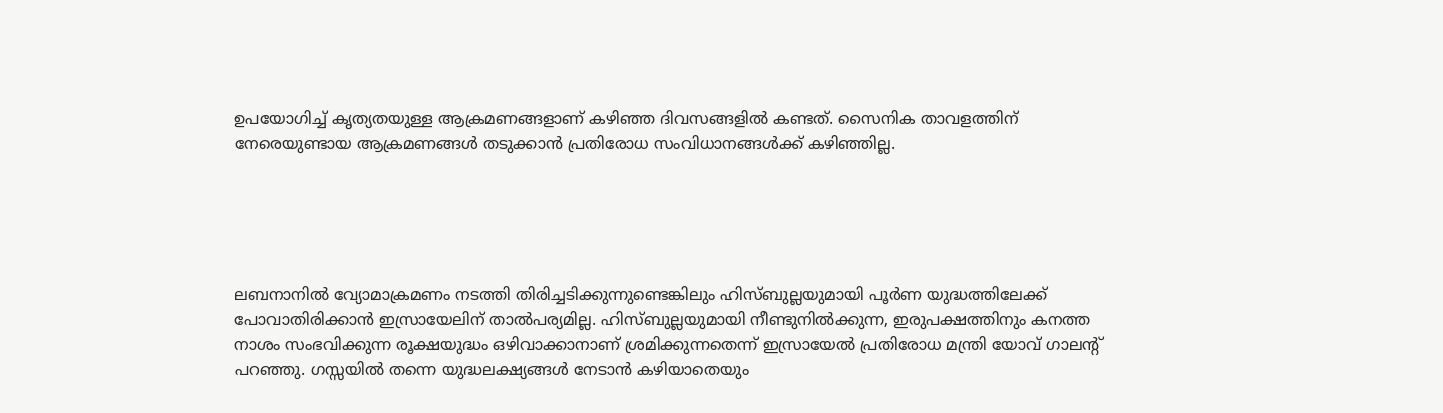ഉപയോഗിച്ച് കൃത്യതയുള്ള ആക്രമണങ്ങളാണ് കഴിഞ്ഞ ദിവസങ്ങളില്‍ കണ്ടത്. സൈനിക താവളത്തിന് നേരെയുണ്ടായ ആക്രമണങ്ങള്‍ തടുക്കാന്‍ പ്രതിരോധ സംവിധാനങ്ങള്‍ക്ക് കഴിഞ്ഞില്ല.





ലബനാനില്‍ വ്യോമാക്രമണം നടത്തി തിരിച്ചടിക്കുന്നുണ്ടെങ്കിലും ഹിസ്ബുല്ലയുമായി പൂര്‍ണ യുദ്ധത്തിലേക്ക് പോവാതിരിക്കാന്‍ ഇസ്രായേലിന് താല്‍പര്യമില്ല. ഹിസ്ബുല്ലയുമായി നീണ്ടുനില്‍ക്കുന്ന, ഇരുപക്ഷത്തിനും കനത്ത നാശം സംഭവിക്കുന്ന രൂക്ഷയുദ്ധം ഒഴിവാക്കാനാണ് ശ്രമിക്കുന്നതെന്ന് ഇസ്രായേല്‍ പ്രതിരോധ മന്ത്രി യോവ് ഗാലന്റ് പറഞ്ഞു. ഗസ്സയില്‍ തന്നെ യുദ്ധലക്ഷ്യങ്ങള്‍ നേടാന്‍ കഴിയാതെയും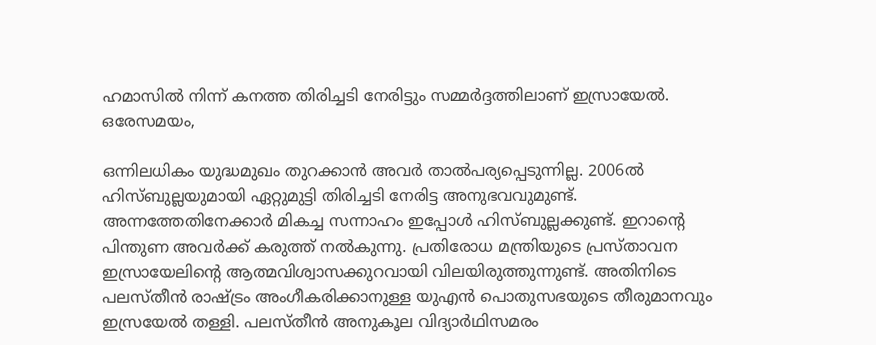ഹമാസില്‍ നിന്ന് കനത്ത തിരിച്ചടി നേരിട്ടും സമ്മര്‍ദ്ദത്തിലാണ് ഇസ്രായേല്‍. ഒരേസമയം,

ഒന്നിലധികം യുദ്ധമുഖം തുറക്കാന്‍ അവര്‍ താല്‍പര്യപ്പെടുന്നില്ല. 2006ല്‍ ഹിസ്ബുല്ലയുമായി ഏറ്റുമുട്ടി തിരിച്ചടി നേരിട്ട അനുഭവവുമുണ്ട്. അന്നത്തേതിനേക്കാര്‍ മികച്ച സന്നാഹം ഇപ്പോള്‍ ഹിസ്ബുല്ലക്കുണ്ട്. ഇറാന്റെ പിന്തുണ അവര്‍ക്ക് കരുത്ത് നല്‍കുന്നു. പ്രതിരോധ മന്ത്രിയുടെ പ്രസ്താവന ഇസ്രായേലിന്റെ ആത്മവിശ്വാസക്കുറവായി വിലയിരുത്തുന്നുണ്ട്. അതിനിടെ പലസ്തീന്‍ രാഷ്ട്രം അംഗീകരിക്കാനുള്ള യുഎന്‍ പൊതുസഭയുടെ തീരുമാനവും ഇസ്രയേല്‍ തള്ളി. പലസ്തീന്‍ അനുകൂല വിദ്യാര്‍ഥിസമരം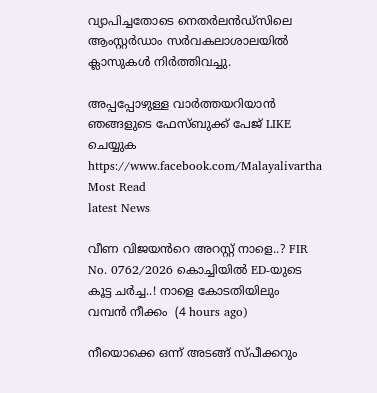വ്യാപിച്ചതോടെ നെതര്‍ലന്‍ഡ്സിലെ ആംസ്റ്റര്‍ഡാം സര്‍വകലാശാലയില്‍ ക്ലാസുകള്‍ നിര്‍ത്തിവച്ചു.

അപ്പപ്പോഴുള്ള വാര്‍ത്തയറിയാന്‍ ഞങ്ങളുടെ ഫേസ്‌ബുക്ക്‌ പേജ് LIKE ചെയ്യുക
https://www.facebook.com/Malayalivartha
Most Read
latest News

വീണ വിജയൻറെ അറസ്റ്റ് നാളെ..? FIR No. 0762/2026 കൊച്ചിയിൽ ED-യുടെ കൂട്ട ചർച്ച..! നാളെ കോടതിയിലും വമ്പൻ നീക്കം  (4 hours ago)

നീയൊക്കെ ഒന്ന് അടങ്ങ് സ്‌പീക്കറും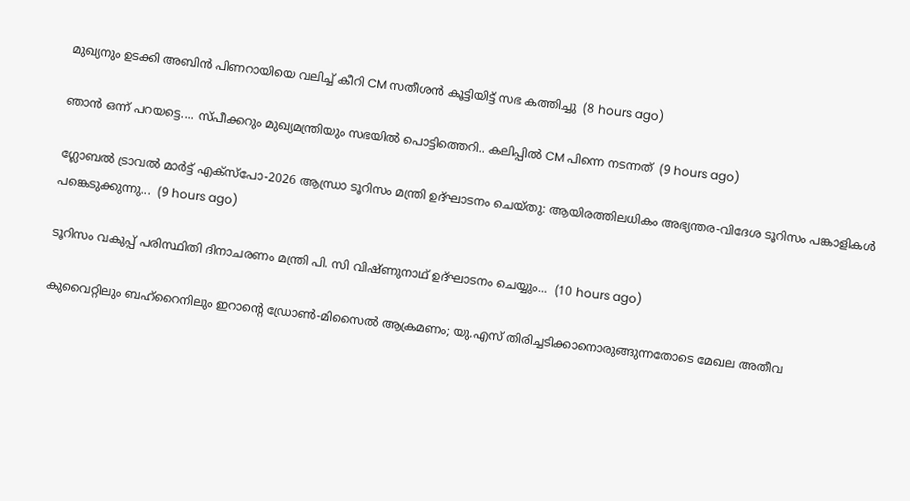മുഖ്യനും ഉടക്കി അബിൻ പിണറായിയെ വലിച്ച് കീറി CM സതീശൻ കൂട്ടിയിട്ട് സഭ കത്തിച്ചു  (8 hours ago)

ഞാൻ ഒന്ന് പറയട്ടെ.... സ്‌പീക്കറും മുഖ്യമന്ത്രിയും സഭയിൽ പൊട്ടിത്തെറി.. കലിപ്പിൽ CM പിന്നെ നടന്നത്  (9 hours ago)

ഗ്ലോബല്‍ ട്രാവല്‍ മാര്‍ട്ട് എക്സ്പോ-2026 ആന്ധ്രാ ടൂറിസം മന്ത്രി ഉദ്ഘാടനം ചെയ്തു: ആയിരത്തിലധികം അഭ്യന്തര-വിദേശ ടൂറിസം പങ്കാളികള്‍ പങ്കെടുക്കുന്നു...  (9 hours ago)

ടൂറിസം വകുപ്പ് പരിസ്ഥിതി ദിനാചരണം മന്ത്രി പി. സി വിഷ്ണുനാഥ് ഉദ്ഘാടനം ചെയ്യും...  (10 hours ago)

കുവൈറ്റിലും ബഹ്റൈനിലും ഇറാന്റെ ഡ്രോൺ-മിസൈൽ ആക്രമണം; യു.എസ് തിരിച്ചടിക്കാനൊരുങ്ങുന്നതോടെ മേഖല അതീവ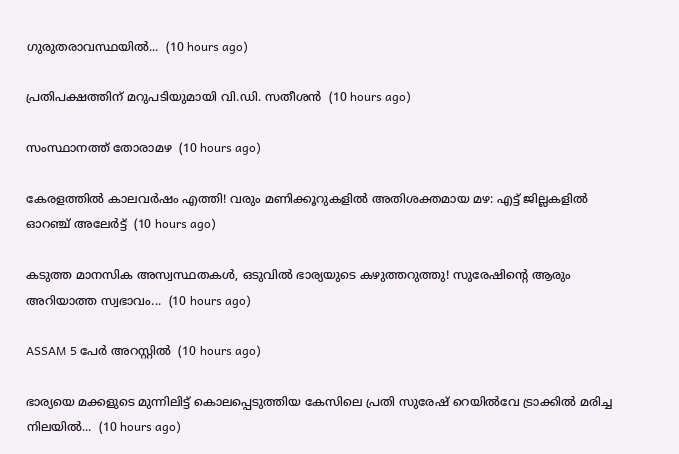ഗുരുതരാവസ്ഥയിൽ...  (10 hours ago)

പ്രതിപക്ഷത്തിന് മറുപടിയുമായി വി.ഡി. സതീശന്‍  (10 hours ago)

സംസ്ഥാനത്ത് തോരാമഴ  (10 hours ago)

കേരളത്തിൽ കാലവർഷം എത്തി! വരും മണിക്കൂറുകളിൽ അതിശക്തമായ മഴ: എട്ട് ജില്ലകളിൽ ഓറഞ്ച് അലേർട്ട്  (10 hours ago)

കടുത്ത മാനസിക അസ്വസ്ഥതകൾ, ഒടുവിൽ ഭാര്യയുടെ കഴുത്തറുത്തു! സുരേഷിന്റെ ആരും അറിയാത്ത സ്വഭാവം...  (10 hours ago)

ASSAM 5 പേർ അറസ്റ്റിൽ  (10 hours ago)

ഭാര്യയെ മക്കളുടെ മുന്നിലിട്ട് കൊലപ്പെടുത്തിയ കേസിലെ പ്രതി സുരേഷ് റെയിൽവേ ട്രാക്കിൽ മരിച്ച നിലയിൽ...  (10 hours ago)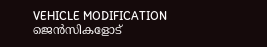VEHICLE MODIFICATION ജെന്‍സികളോട്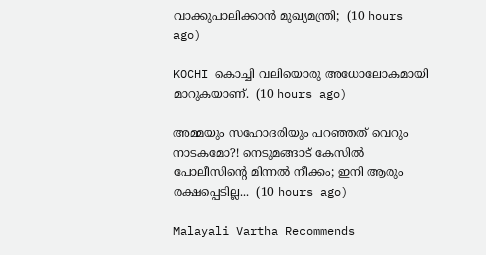വാക്കുപാലിക്കാന്‍ മുഖ്യമന്ത്രി;  (10 hours ago)

KOCHI കൊച്ചി വലിയൊരു അധോലോകമായി മാറുകയാണ്.  (10 hours ago)

അമ്മയും സഹോദരിയും പറഞ്ഞത് വെറും നാടകമോ?! നെടുമങ്ങാട് കേസിൽ പോലീസിന്റെ മിന്നൽ നീക്കം; ഇനി ആരും രക്ഷപ്പെടില്ല...  (10 hours ago)

Malayali Vartha Recommends